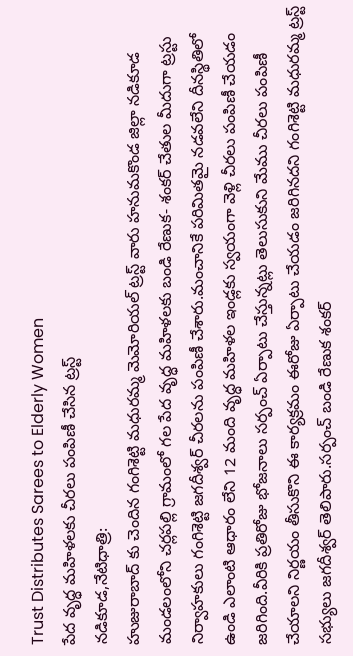Trust Distributes Sarees to Elderly Women
పేద వృద్ధ మహిళలకు చీరలు పంపిణీ చేసిన ట్రస్ట్
నడికూడ,నేటిధాత్రి:
హుజురాబాద్ కు చెందిన గంగిశెట్టి మధురమ్మ మెమోరియల్ ట్రస్ట్ వారు హనుమకొండ జిల్లా నడికూడ మండలంలోని చర్లపల్లి గ్రామంలో గల పేద వృద్ధ మహిళలకు బండి రేణుక- శంకర్ చేతుల మీదుగా ట్రస్టు నిర్వాహకులు గంగిశెట్టి జగదీశ్వర్ చీరలను పంపిణీ చేశారు.మంచానికే పరిమితమై నడవలేని దీనస్థితిలో ఉండి ఎలాంటి ఆధారం లేని 12 మంది వృద్ధ మహిళల ఇండ్లకు స్వయంగా వెళ్లి చీరలు పంపిణీ చేయడం జరిగింది.వీరికి ప్రతిరోజు భోజనాలు సర్పంచ్ ఏర్పాటు చేస్తున్నట్లు తెలుసుకుని మేము చీరలు పంపిణీ చేయాలని నిర్ణయం తీసుకొని ఈ కార్యక్రమం ఈరోజు ఏర్పాటు చేయడం జరిగినదని గంగిశెట్టి మధురమ్మ ట్రస్ట్ సభ్యులు జగదీశ్వర్ తెలిపారు.సర్పంచ్ బండి రేణుక శంకర్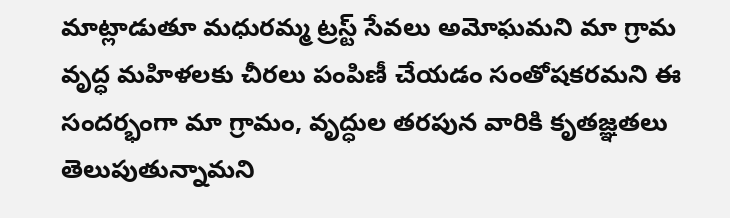మాట్లాడుతూ మధురమ్మ ట్రస్ట్ సేవలు అమోఘమని మా గ్రామ వృద్ధ మహిళలకు చీరలు పంపిణీ చేయడం సంతోషకరమని ఈ సందర్భంగా మా గ్రామం, వృద్ధుల తరపున వారికి కృతజ్ఞతలు తెలుపుతున్నామని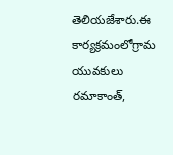తెలియజేశారు.ఈ కార్యక్రమంలోగ్రామ యువకులు రమాకాంత్,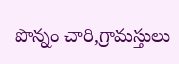పొన్నం చారి,గ్రామస్తులు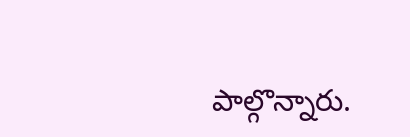పాల్గొన్నారు.